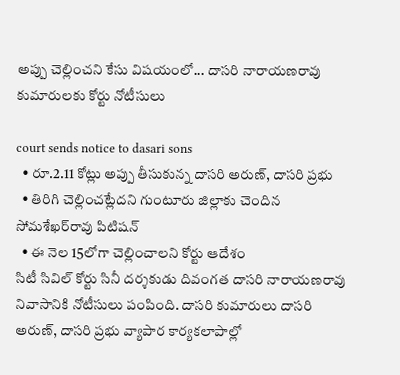అప్పు చెల్లించని కేసు విషయంలో... దాసరి నారాయణరావు కుమారుల‌కు కోర్టు నోటీసులు

court sends notice to dasari sons
  • రూ.2.11 కోట్లు అప్పు తీసుకున్న దాసరి అరుణ్, దాసరి ప్రభు
  • తిరిగి చెల్లించ‌ట్లేద‌ని గుంటూరు జిల్లాకు చెందిన సోమశేఖర్‌రావు పిటిష‌న్
  • ఈ నెల 15లోగా చెల్లించాల‌ని కోర్టు ఆదేశం
సిటీ సివిల్ కోర్టు సినీ దర్శకుడు దివంగ‌త‌ దాసరి నారాయణరావు నివాసానికి నోటీసులు పంపింది. దాస‌రి కుమారులు దాసరి అరుణ్, దాసరి ప్రభు వ్యాపార కార్య‌క‌లాపాల్లో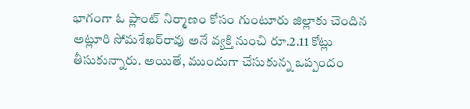భాగంగా ఓ ప్లాంట్ నిర్మాణం కోసం గుంటూరు జిల్లాకు చెందిన అట్లూరి సోమశేఖర్‌రావు అనే వ్య‌క్తి నుంచి రూ.2.11 కోట్లు తీసుకున్నారు. అయితే, ముందుగా చేసుకున్న‌ ఒప్పందం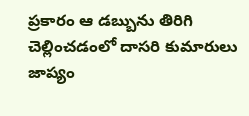ప్రకారం ఆ డ‌బ్బును తిరిగి చెల్లించడంలో దాస‌రి కుమారులు జాప్యం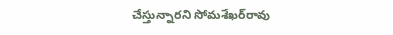చేస్తున్నార‌ని సోమశేఖర్‌రావు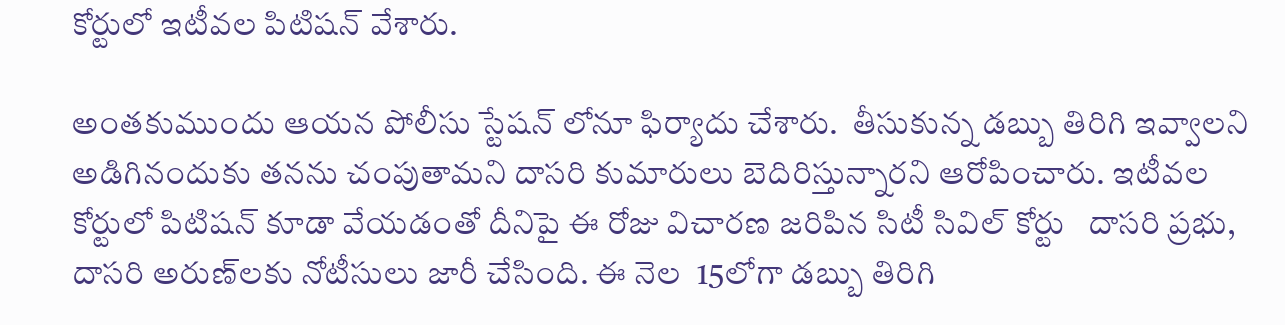కోర్టులో ఇటీవ‌ల‌ పిటిషన్ వేశారు.

అంత‌కుముందు ఆయ‌న పోలీసు స్టేష‌న్ లోనూ ఫిర్యాదు చేశారు.  తీసుకున్న డబ్బు తిరిగి ఇవ్వాల‌ని అడిగినందుకు తనను చంపుతామని దాసరి కుమారులు బెదిరిస్తున్నారని ఆరోపించారు. ఇటీవ‌ల కోర్టులో పిటిష‌న్ కూడా వేయ‌డంతో దీనిపై ఈ రోజు విచార‌ణ జ‌రిపిన‌ సిటీ సివిల్ కోర్టు   దాసరి ప్రభు, దాసరి అరుణ్‌లకు నోటీసులు జారీ చేసింది. ఈ నెల‌  15లోగా డ‌బ్బు తిరిగి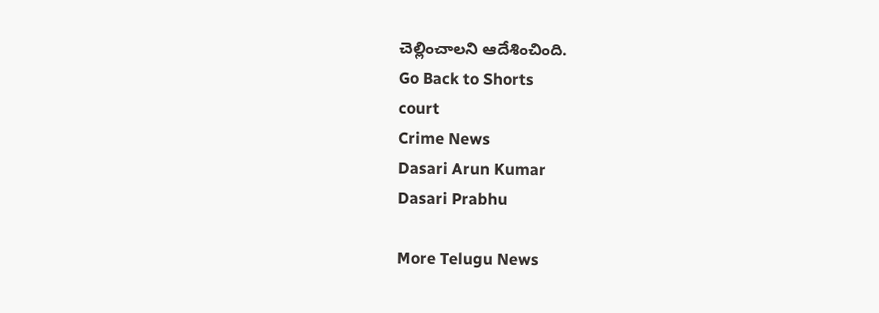చెల్లించాల‌ని ఆదేశించింది.
Go Back to Shorts
court
Crime News
Dasari Arun Kumar
Dasari Prabhu

More Telugu News